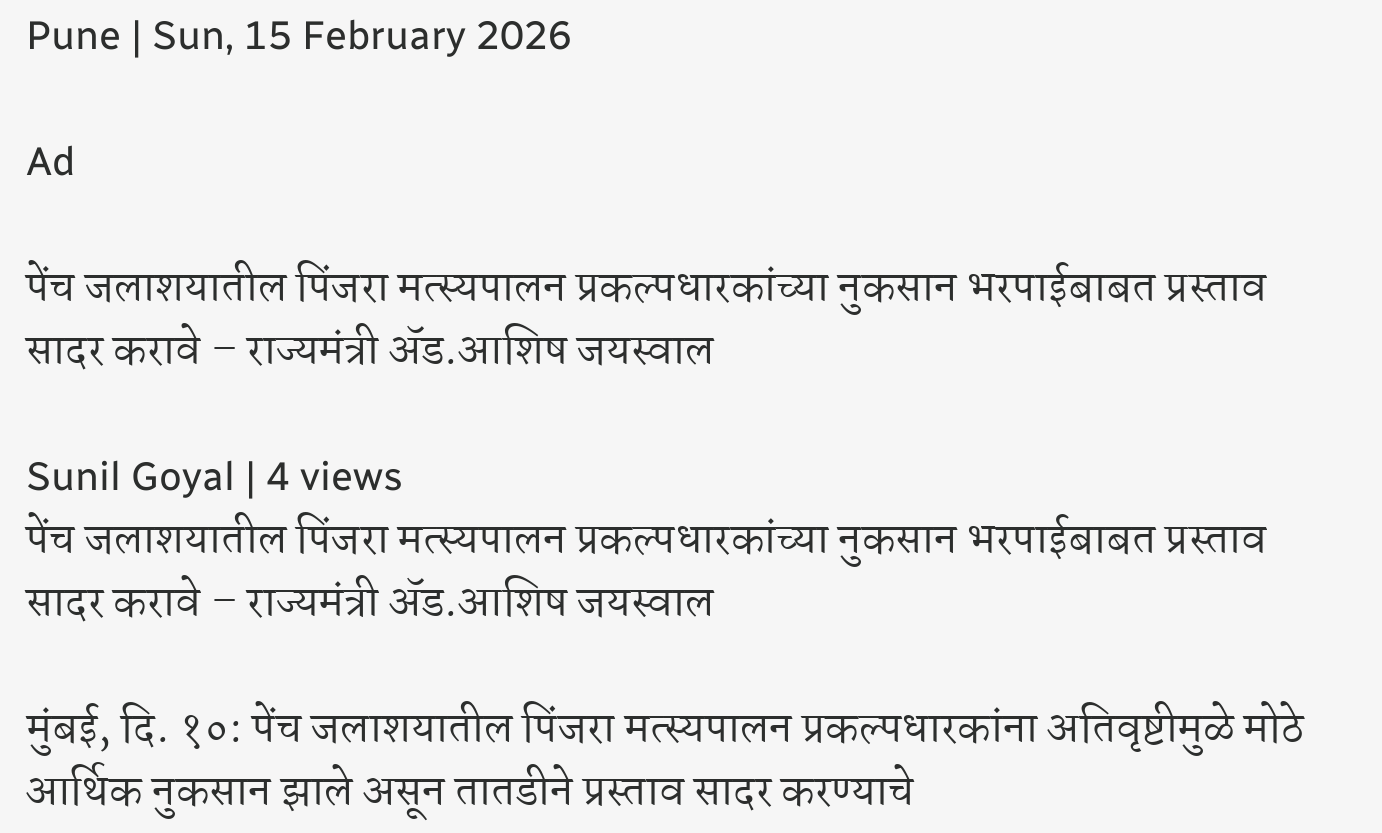Pune | Sun, 15 February 2026

Ad

पेंच जलाशयातील पिंजरा मत्स्यपालन प्रकल्पधारकांच्या नुकसान भरपाईबाबत प्रस्ताव सादर करावे – राज्यमंत्री ॲड.आशिष जयस्वाल

Sunil Goyal | 4 views
पेंच जलाशयातील पिंजरा मत्स्यपालन प्रकल्पधारकांच्या नुकसान भरपाईबाबत प्रस्ताव सादर करावे – राज्यमंत्री ॲड.आशिष जयस्वाल

मुंबई, दि. १०: पेंच जलाशयातील पिंजरा मत्स्यपालन प्रकल्पधारकांना अतिवृष्टीमुळे मोठे आर्थिक नुकसान झाले असून तातडीने प्रस्ताव सादर करण्याचे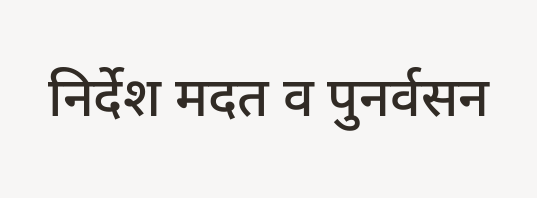निर्देश मदत व पुनर्वसन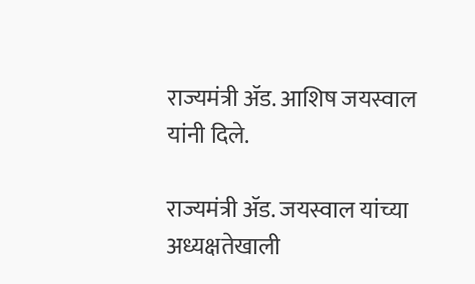राज्यमंत्री ॲड. आशिष जयस्वाल यांनी दिले.

राज्यमंत्री ॲड. जयस्वाल यांच्या अध्यक्षतेखाली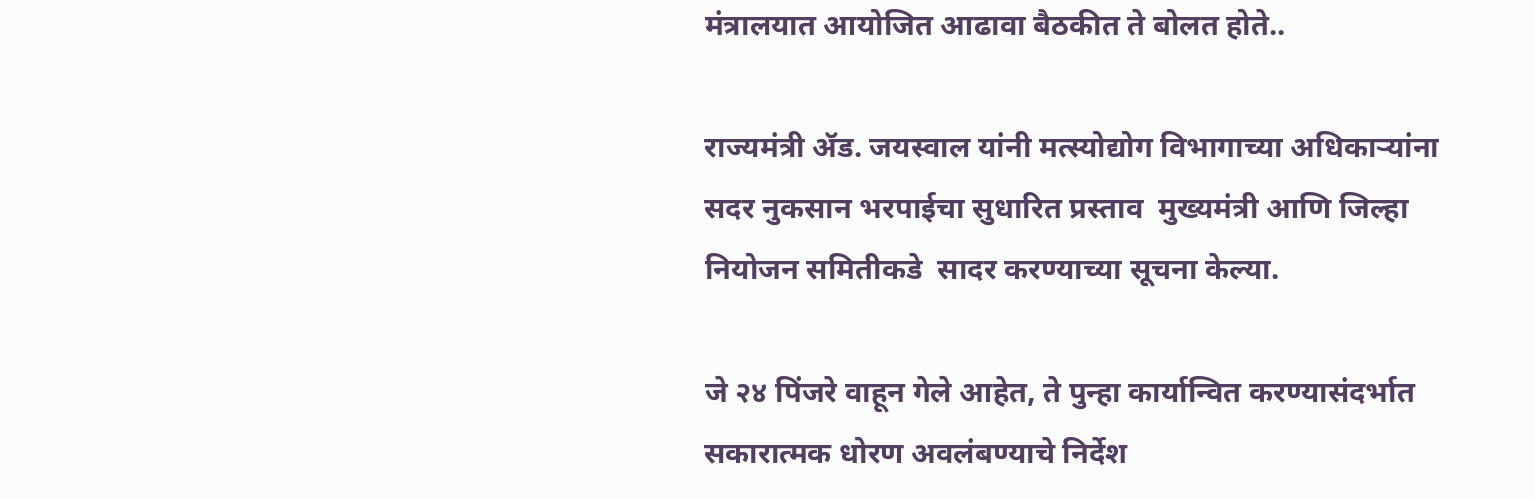मंत्रालयात आयोजित आढावा बैठकीत ते बोलत होते..

राज्यमंत्री ॲड. जयस्वाल यांनी मत्स्योद्योग विभागाच्या अधिकाऱ्यांना सदर नुकसान भरपाईचा सुधारित प्रस्ताव  मुख्यमंत्री आणि जिल्हा नियोजन समितीकडे  सादर करण्याच्या सूचना केल्या.

जे २४ पिंजरे वाहून गेले आहेत, ते पुन्हा कार्यान्वित करण्यासंदर्भात सकारात्मक धोरण अवलंबण्याचे निर्देश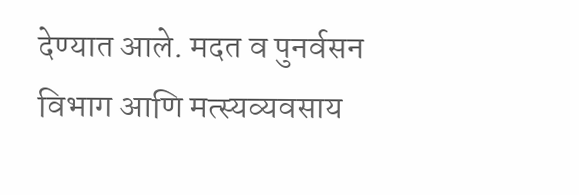देण्यात आले. मदत व पुनर्वसन विभाग आणि मत्स्यव्यवसाय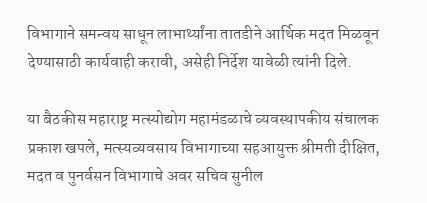विभागाने समन्वय साधून लाभार्थ्यांना तातडीने आर्थिक मदत मिळवून देण्यासाठी कार्यवाही करावी, असेही निर्देश यावेळी त्यांनी दिले.

या बैठकीस महाराष्ट्र मत्स्योद्योग महामंडळाचे व्यवस्थापकीय संचालक प्रकाश खपले, मत्स्यव्यवसाय विभागाच्या सहआयुक्त श्रीमती दीक्षित, मदत व पुनर्वसन विभागाचे अवर सचिव सुनील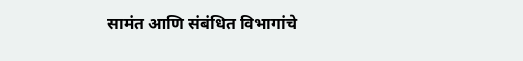सामंत आणि संबंधित विभागांचे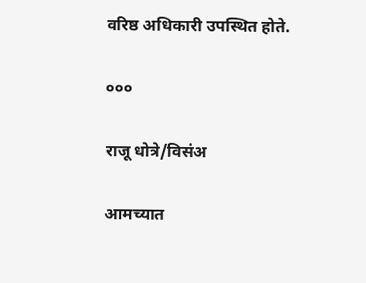वरिष्ठ अधिकारी उपस्थित होते.

०००

राजू धोत्रे/विसंअ

आमच्यात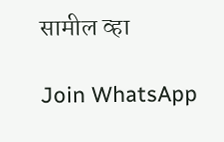सामील व्हा

Join WhatsApp